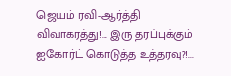ஜெயம் ரவி-ஆர்த்தி விவாகரத்து!... இரு தரப்புக்கும் ஐகோர்ட் கொடுத்த உத்தரவு?!...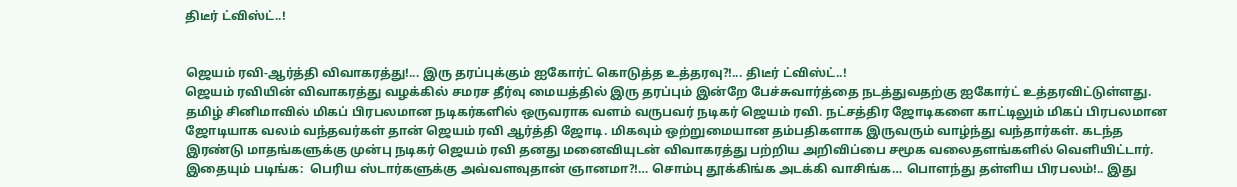திடீர் ட்விஸ்ட்..!


ஜெயம் ரவி-ஆர்த்தி விவாகரத்து!... இரு தரப்புக்கும் ஐகோர்ட் கொடுத்த உத்தரவு?!... திடீர் ட்விஸ்ட்..!
ஜெயம் ரவியின் விவாகரத்து வழக்கில் சமரச தீர்வு மையத்தில் இரு தரப்பும் இன்றே பேச்சுவார்த்தை நடத்துவதற்கு ஐகோர்ட் உத்தரவிட்டுள்ளது. தமிழ் சினிமாவில் மிகப் பிரபலமான நடிகர்களில் ஒருவராக வளம் வருபவர் நடிகர் ஜெயம் ரவி. நட்சத்திர ஜோடிகளை காட்டிலும் மிகப் பிரபலமான ஜோடியாக வலம் வந்தவர்கள் தான் ஜெயம் ரவி ஆர்த்தி ஜோடி. மிகவும் ஒற்றுமையான தம்பதிகளாக இருவரும் வாழ்ந்து வந்தார்கள். கடந்த இரண்டு மாதங்களுக்கு முன்பு நடிகர் ஜெயம் ரவி தனது மனைவியுடன் விவாகரத்து பற்றிய அறிவிப்பை சமூக வலைதளங்களில் வெளியிட்டார். இதையும் படிங்க:  பெரிய ஸ்டார்களுக்கு அவ்வளவுதான் ஞானமா?!… சொம்பு தூக்கிங்க அடக்கி வாசிங்க… பொளந்து தள்ளிய பிரபலம்!.. இது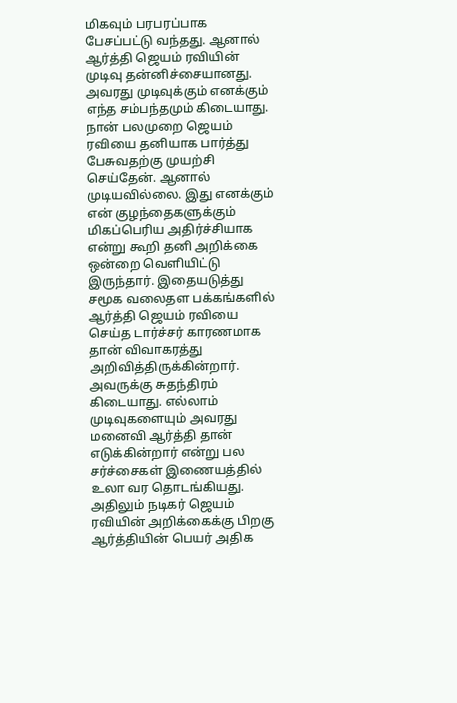மிகவும் பரபரப்பாக பேசப்பட்டு வந்தது. ஆனால் ஆர்த்தி ஜெயம் ரவியின் முடிவு தன்னிச்சையானது. அவரது முடிவுக்கும் எனக்கும் எந்த சம்பந்தமும் கிடையாது. நான் பலமுறை ஜெயம் ரவியை தனியாக பார்த்து பேசுவதற்கு முயற்சி செய்தேன். ஆனால் முடியவில்லை. இது எனக்கும் என் குழந்தைகளுக்கும் மிகப்பெரிய அதிர்ச்சியாக என்று கூறி தனி அறிக்கை ஒன்றை வெளியிட்டு இருந்தார். இதையடுத்து சமூக வலைதள பக்கங்களில் ஆர்த்தி ஜெயம் ரவியை செய்த டார்ச்சர் காரணமாக தான் விவாகரத்து அறிவித்திருக்கின்றார். அவருக்கு சுதந்திரம் கிடையாது. எல்லாம் முடிவுகளையும் அவரது மனைவி ஆர்த்தி தான் எடுக்கின்றார் என்று பல சர்ச்சைகள் இணையத்தில் உலா வர தொடங்கியது. அதிலும் நடிகர் ஜெயம் ரவியின் அறிக்கைக்கு பிறகு ஆர்த்தியின் பெயர் அதிக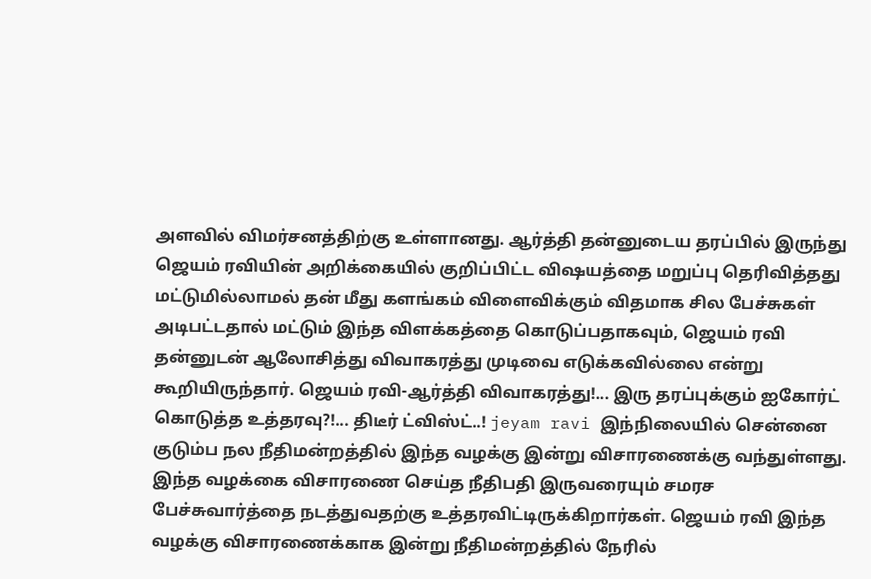அளவில் விமர்சனத்திற்கு உள்ளானது. ஆர்த்தி தன்னுடைய தரப்பில் இருந்து ஜெயம் ரவியின் அறிக்கையில் குறிப்பிட்ட விஷயத்தை மறுப்பு தெரிவித்தது மட்டுமில்லாமல் தன் மீது களங்கம் விளைவிக்கும் விதமாக சில பேச்சுகள் அடிபட்டதால் மட்டும் இந்த விளக்கத்தை கொடுப்பதாகவும், ஜெயம் ரவி தன்னுடன் ஆலோசித்து விவாகரத்து முடிவை எடுக்கவில்லை என்று கூறியிருந்தார். ஜெயம் ரவி-ஆர்த்தி விவாகரத்து!... இரு தரப்புக்கும் ஐகோர்ட் கொடுத்த உத்தரவு?!... திடீர் ட்விஸ்ட்..! jeyam ravi இந்நிலையில் சென்னை குடும்ப நல நீதிமன்றத்தில் இந்த வழக்கு இன்று விசாரணைக்கு வந்துள்ளது. இந்த வழக்கை விசாரணை செய்த நீதிபதி இருவரையும் சமரச பேச்சுவார்த்தை நடத்துவதற்கு உத்தரவிட்டிருக்கிறார்கள். ஜெயம் ரவி இந்த வழக்கு விசாரணைக்காக இன்று நீதிமன்றத்தில் நேரில்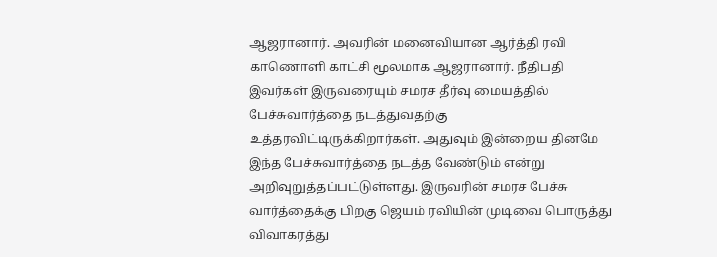ஆஜரானார். அவரின் மனைவியான ஆர்த்தி ரவி காணொளி காட்சி மூலமாக ஆஜரானார். நீதிபதி இவர்கள் இருவரையும் சமரச தீர்வு மையத்தில் பேச்சுவார்த்தை நடத்துவதற்கு உத்தரவிட்டிருக்கிறார்கள். அதுவும் இன்றைய தினமே இந்த பேச்சுவார்த்தை நடத்த வேண்டும் என்று அறிவுறுத்தப்பட்டுள்ளது. இருவரின் சமரச பேச்சு வார்த்தைக்கு பிறகு ஜெயம் ரவியின் முடிவை பொருத்து விவாகரத்து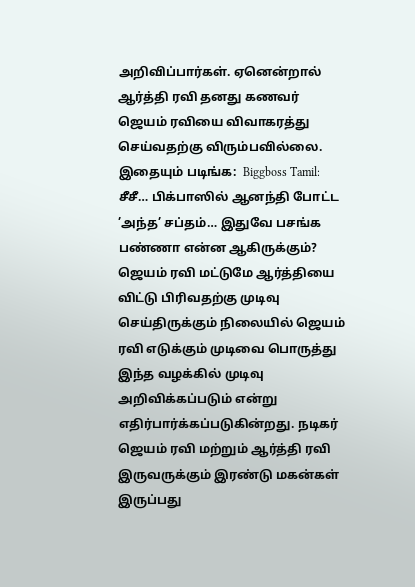அறிவிப்பார்கள். ஏனென்றால் ஆர்த்தி ரவி தனது கணவர் ஜெயம் ரவியை விவாகரத்து செய்வதற்கு விரும்பவில்லை. இதையும் படிங்க:  Biggboss Tamil: சீசீ… பிக்பாஸில் ஆனந்தி போட்ட ’அந்த’ சப்தம்… இதுவே பசங்க பண்ணா என்ன ஆகிருக்கும்? ஜெயம் ரவி மட்டுமே ஆர்த்தியை விட்டு பிரிவதற்கு முடிவு செய்திருக்கும் நிலையில் ஜெயம் ரவி எடுக்கும் முடிவை பொருத்து இந்த வழக்கில் முடிவு அறிவிக்கப்படும் என்று எதிர்பார்க்கப்படுகின்றது. நடிகர் ஜெயம் ரவி மற்றும் ஆர்த்தி ரவி இருவருக்கும் இரண்டு மகன்கள் இருப்பது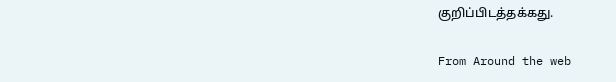குறிப்பிடத்தக்கது.

From Around the web